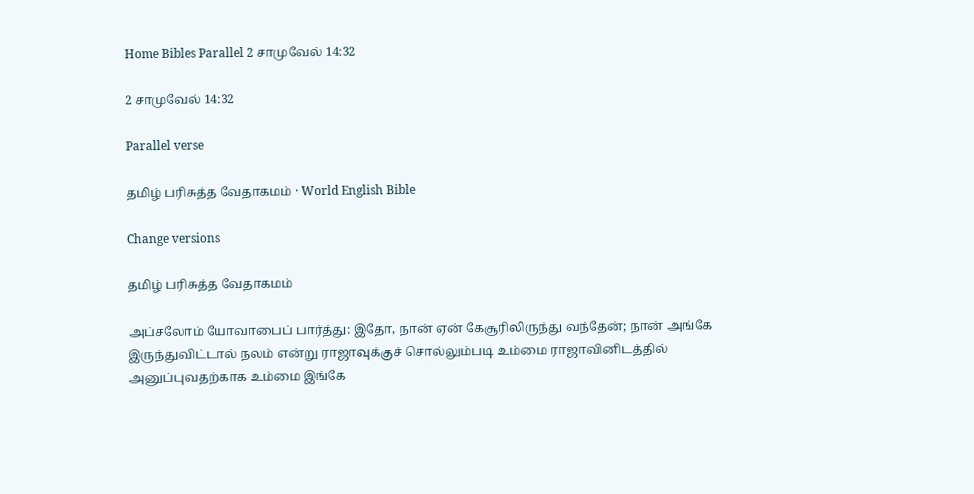Home Bibles Parallel 2 சாமுவேல் 14:32

2 சாமுவேல் 14:32

Parallel verse

தமிழ் பரிசுத்த வேதாகமம் · World English Bible

Change versions

தமிழ் பரிசுத்த வேதாகமம்

அப்சலோம் யோவாபைப் பார்த்து: இதோ, நான் ஏன் கேசூரிலிருந்து வந்தேன்; நான் அங்கே இருந்துவிட்டால் நலம் என்று ராஜாவுக்குச் சொல்லும்படி உம்மை ராஜாவினிடத்தில் அனுப்புவதற்காக உம்மை இங்கே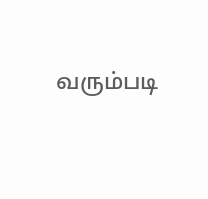வரும்படி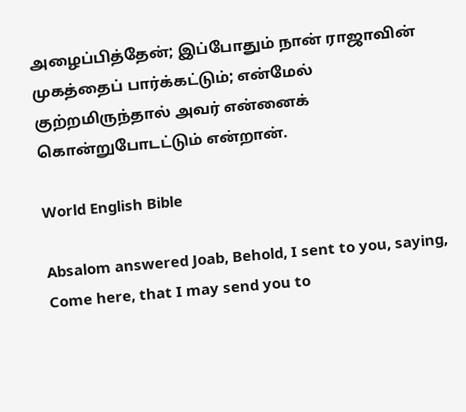அழைப்பித்தேன்; இப்போதும் நான் ராஜாவின் முகத்தைப் பார்க்கட்டும்; என்மேல் குற்றமிருந்தால் அவர் என்னைக் கொன்றுபோடட்டும் என்றான்.

World English Bible

Absalom answered Joab, Behold, I sent to you, saying, Come here, that I may send you to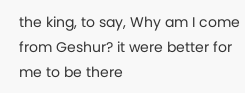the king, to say, Why am I come from Geshur? it were better for me to be there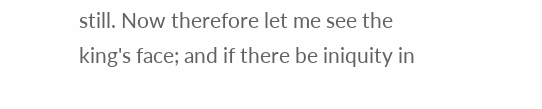still. Now therefore let me see the king's face; and if there be iniquity in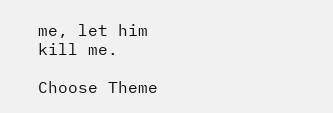me, let him kill me.

Choose Theme